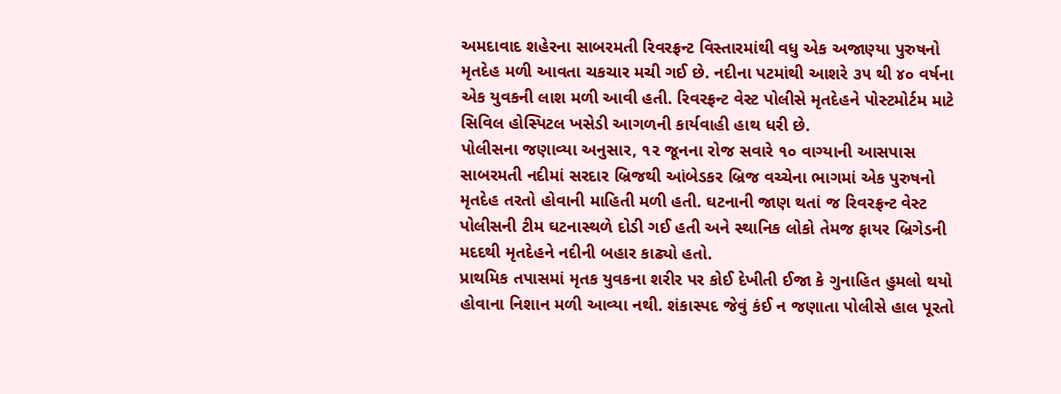અમદાવાદ શહેરના સાબરમતી રિવરફ્રન્ટ વિસ્તારમાંથી વધુ એક અજાણ્યા પુરુષનો મૃતદેહ મળી આવતા ચકચાર મચી ગઈ છે. નદીના પટમાંથી આશરે ૩૫ થી ૪૦ વર્ષના એક યુવકની લાશ મળી આવી હતી. રિવરફ્રન્ટ વેસ્ટ પોલીસે મૃતદેહને પોસ્ટમોર્ટમ માટે સિવિલ હોસ્પિટલ ખસેડી આગળની કાર્યવાહી હાથ ધરી છે.
પોલીસના જણાવ્યા અનુસાર, ૧૨ જૂનના રોજ સવારે ૧૦ વાગ્યાની આસપાસ સાબરમતી નદીમાં સરદાર બ્રિજથી આંબેડકર બ્રિજ વચ્ચેના ભાગમાં એક પુરુષનો મૃતદેહ તરતો હોવાની માહિતી મળી હતી. ઘટનાની જાણ થતાં જ રિવરફ્રન્ટ વેસ્ટ પોલીસની ટીમ ઘટનાસ્થળે દોડી ગઈ હતી અને સ્થાનિક લોકો તેમજ ફાયર બ્રિગેડની મદદથી મૃતદેહને નદીની બહાર કાઢ્યો હતો.
પ્રાથમિક તપાસમાં મૃતક યુવકના શરીર પર કોઈ દેખીતી ઈજા કે ગુનાહિત હુમલો થયો હોવાના નિશાન મળી આવ્યા નથી. શંકાસ્પદ જેવું કંઈ ન જણાતા પોલીસે હાલ પૂરતો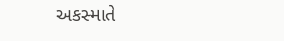અકસ્માતે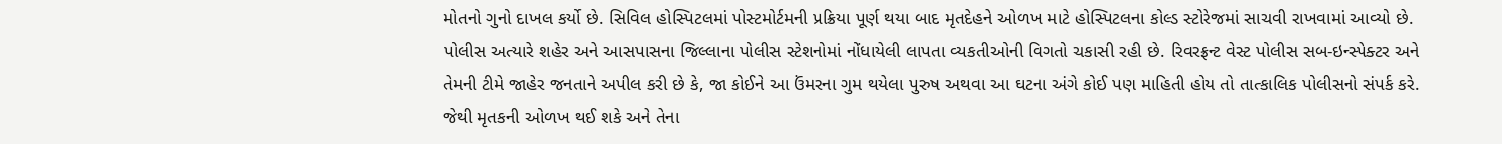મોતનો ગુનો દાખલ કર્યો છે. સિવિલ હોસ્પિટલમાં પોસ્ટમોર્ટમની પ્રક્રિયા પૂર્ણ થયા બાદ મૃતદેહને ઓળખ માટે હોસ્પિટલના કોલ્ડ સ્ટોરેજમાં સાચવી રાખવામાં આવ્યો છે.
પોલીસ અત્યારે શહેર અને આસપાસના જિલ્લાના પોલીસ સ્ટેશનોમાં નોંધાયેલી લાપતા વ્યકતીઓની વિગતો ચકાસી રહી છે. રિવરફ્રન્ટ વેસ્ટ પોલીસ સબ-ઇન્સ્પેક્ટર અને તેમની ટીમે જાહેર જનતાને અપીલ કરી છે કે, જા કોઈને આ ઉંમરના ગુમ થયેલા પુરુષ અથવા આ ઘટના અંગે કોઈ પણ માહિતી હોય તો તાત્કાલિક પોલીસનો સંપર્ક કરે. જેથી મૃતકની ઓળખ થઈ શકે અને તેના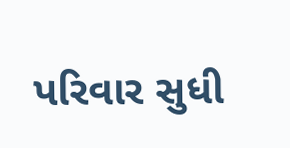પરિવાર સુધી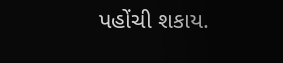પહોંચી શકાય.